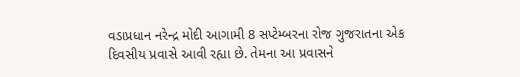વડાપ્રધાન નરેન્દ્ર મોદી આગામી 8 સપ્ટેમ્બરના રોજ ગુજરાતના એક દિવસીય પ્રવાસે આવી રહ્યા છે. તેમના આ પ્રવાસને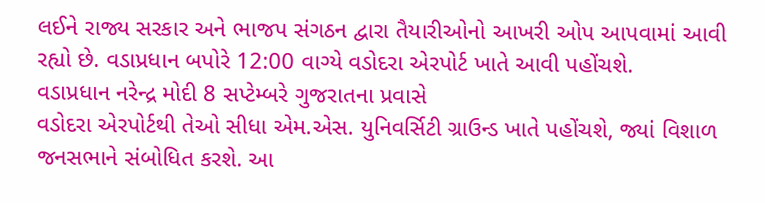લઈને રાજ્ય સરકાર અને ભાજપ સંગઠન દ્વારા તૈયારીઓનો આખરી ઓપ આપવામાં આવી રહ્યો છે. વડાપ્રધાન બપોરે 12:00 વાગ્યે વડોદરા એરપોર્ટ ખાતે આવી પહોંચશે.
વડાપ્રધાન નરેન્દ્ર મોદી 8 સપ્ટેમ્બરે ગુજરાતના પ્રવાસે
વડોદરા એરપોર્ટથી તેઓ સીધા એમ.એસ. યુનિવર્સિટી ગ્રાઉન્ડ ખાતે પહોંચશે, જ્યાં વિશાળ જનસભાને સંબોધિત કરશે. આ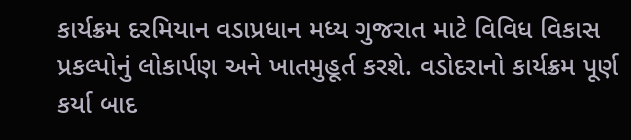કાર્યક્રમ દરમિયાન વડાપ્રધાન મધ્ય ગુજરાત માટે વિવિધ વિકાસ પ્રકલ્પોનું લોકાર્પણ અને ખાતમુહૂર્ત કરશે. વડોદરાનો કાર્યક્રમ પૂર્ણ કર્યા બાદ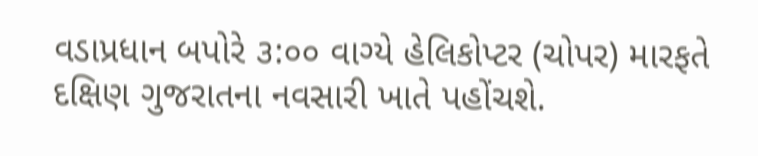વડાપ્રધાન બપોરે ૩:૦૦ વાગ્યે હેલિકોપ્ટર (ચોપર) મારફતે દક્ષિણ ગુજરાતના નવસારી ખાતે પહોંચશે.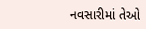નવસારીમાં તેઓ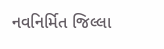નવનિર્મિત જિલ્લા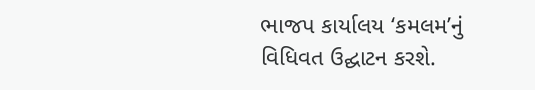ભાજપ કાર્યાલય ‘કમલમ’નું વિધિવત ઉદ્ઘાટન કરશે.